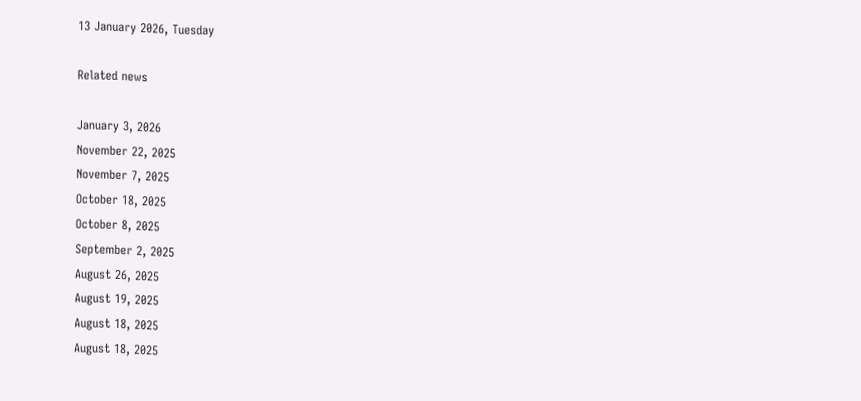13 January 2026, Tuesday

Related news

January 3, 2026
November 22, 2025
November 7, 2025
October 18, 2025
October 8, 2025
September 2, 2025
August 26, 2025
August 19, 2025
August 18, 2025
August 18, 2025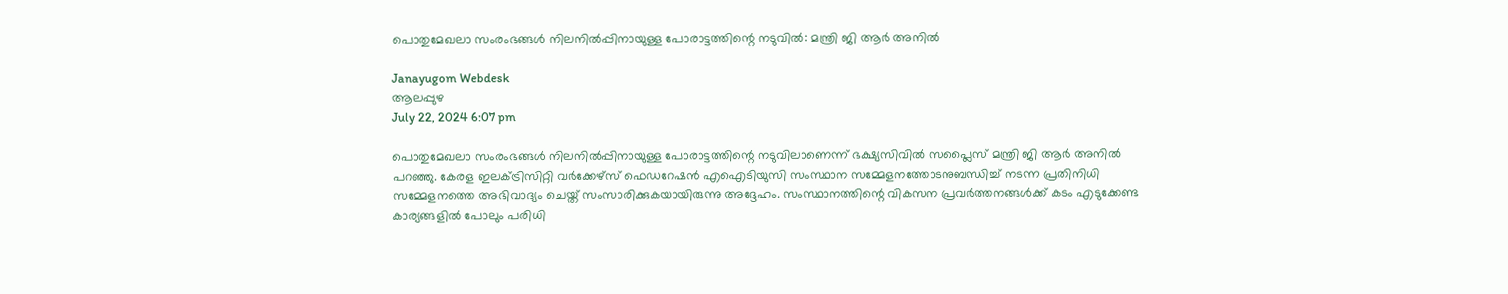പൊതുമേഖലാ സംരംഭങ്ങൾ നിലനിൽപ്പിനായുള്ള പോരാട്ടത്തിന്റെ നടുവിൽ: മന്ത്രി ജി ആർ അനിൽ

Janayugom Webdesk
ആലപ്പുഴ
July 22, 2024 6:07 pm

പൊതുമേഖലാ സംരംഭങ്ങൾ നിലനിൽപ്പിനായുള്ള പോരാട്ടത്തിന്റെ നടുവിലാണെന്ന് ഭക്ഷ്യസിവിൽ സപ്ലൈസ് മന്ത്രി ജി ആർ അനിൽ പറഞ്ഞു. കേരള ഇലക്ട്രിസിറ്റി വർക്കേഴ്സ് ഫെഡറേഷൻ എഐടിയുസി സംസ്ഥാന സമ്മേളനത്തോടനുബന്ധിച്ച് നടന്ന പ്രതിനിധി സമ്മേളനത്തെ അഭിവാദ്യം ചെയ്ത് സംസാരിക്കുകയായിരുന്നു അദ്ദേഹം. സംസ്ഥാനത്തിന്റെ വികസന പ്രവർത്തനങ്ങൾക്ക് കടം എടുക്കേണ്ട കാര്യങ്ങളിൽ പോലും പരിധി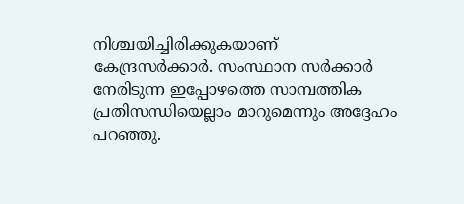നിശ്ചയിച്ചിരിക്കുകയാണ് കേന്ദ്രസർക്കാർ. സംസ്ഥാന സർക്കാർ നേരിടുന്ന ഇപ്പോഴത്തെ സാമ്പത്തിക പ്രതിസന്ധിയെല്ലാം മാറുമെന്നും അദ്ദേഹം പറഞ്ഞു.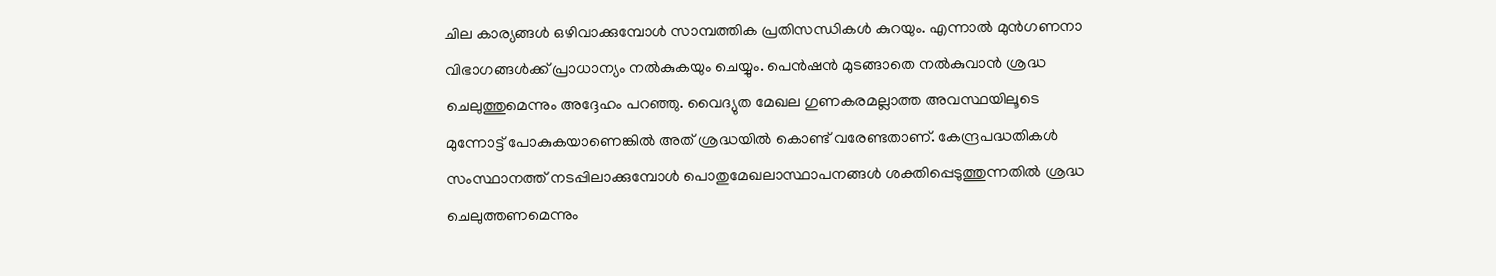ചില കാര്യങ്ങൾ ഒഴിവാക്കുമ്പോൾ സാമ്പത്തിക പ്രതിസന്ധികൾ കുറയും. എന്നാൽ മുൻഗണനാ വിഭാഗങ്ങൾക്ക് പ്രാധാന്യം നൽകുകയും ചെയ്യും. പെൻഷൻ മുടങ്ങാതെ നൽകുവാൻ ശ്രദ്ധ ചെലുത്തുമെന്നും അദ്ദേഹം പറഞ്ഞു. വൈദ്യുത മേഖല ഗുണകരമല്ലാത്ത അവസ്ഥയിലൂടെ മുന്നോട്ട് പോകുകയാണെങ്കിൽ അത് ശ്രദ്ധയിൽ കൊണ്ട് വരേണ്ടതാണ്. കേന്ദ്രപദ്ധതികൾ സംസ്ഥാനത്ത് നടപ്പിലാക്കുമ്പോൾ പൊതുമേഖലാസ്ഥാപനങ്ങൾ ശക്തിപ്പെടുത്തുന്നതിൽ ശ്രദ്ധ ചെലുത്തണമെന്നും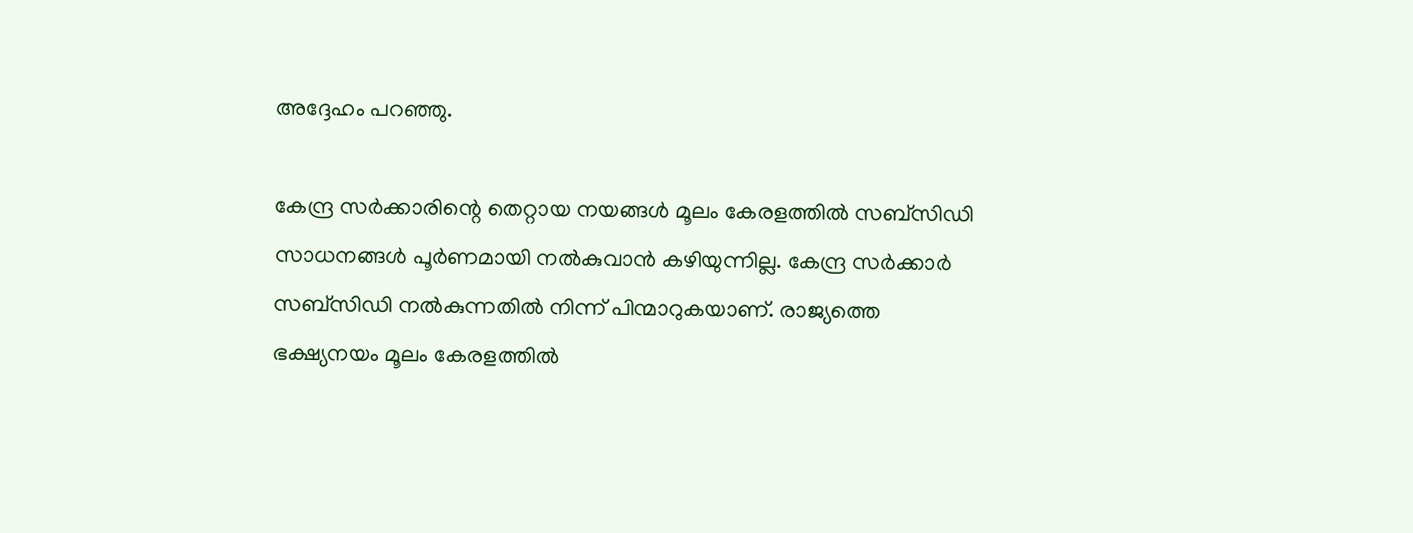അദ്ദേഹം പറഞ്ഞു.

കേന്ദ്ര സർക്കാരിന്റെ തെറ്റായ നയങ്ങൾ മൂലം കേരളത്തിൽ സബ്സിഡി സാധനങ്ങൾ പൂർണമായി നൽകുവാൻ കഴിയുന്നില്ല. കേന്ദ്ര സർക്കാർ സബ്സിഡി നൽകുന്നതിൽ നിന്ന് പിന്മാറുകയാണ്. രാജ്യത്തെ ഭക്ഷ്യനയം മൂലം കേരളത്തിൽ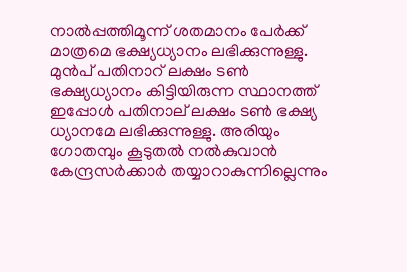നാൽപ്പത്തിമൂന്ന് ശതമാനം പേർക്ക് മാത്രമെ ഭക്ഷ്യധ്യാനം ലഭിക്കുന്നുള്ളു. മുൻപ് പതിനാറ് ലക്ഷം ടൺ ഭക്ഷ്യധ്യാനം കിട്ടിയിരുന്ന സ്ഥാനത്ത് ഇപ്പോൾ പതിനാല് ലക്ഷം ടൺ ഭക്ഷ്യ ധ്യാനമേ ലഭിക്കുന്നുള്ളു. അരിയും ഗോതമ്പും കൂടുതൽ നൽകുവാൻ കേന്ദ്രസർക്കാർ തയ്യാറാകുന്നില്ലെന്നും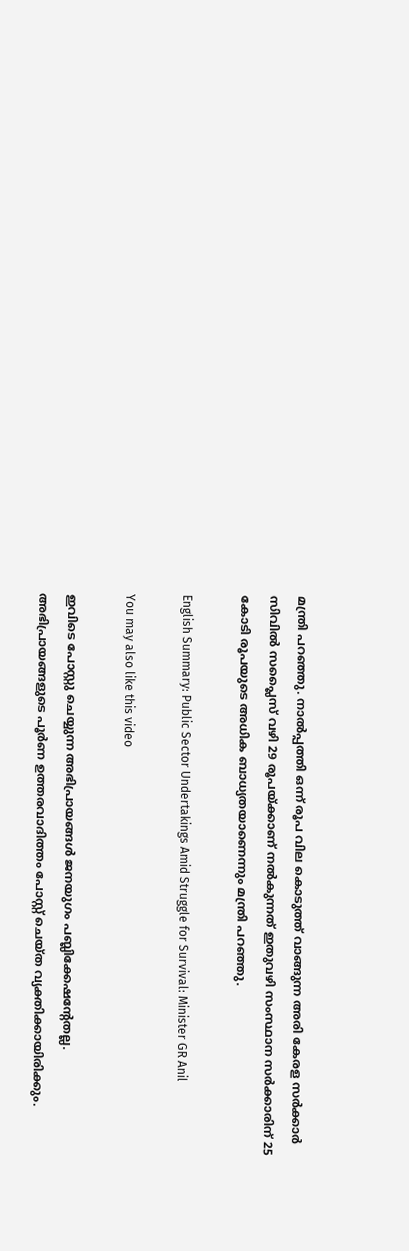മന്ത്രി പറഞ്ഞു. നാൽപ്പത്തി ഒന്ന് രൂപ വില കൊടുത്ത് വാങ്ങുന്ന അരി കേരള സർക്കാർ സിവിൽ സപ്ലൈസ് വഴി 29 രൂപയ്ക്കാണ് നൽകുന്നത് ഇതുവഴി സംസ്ഥാന സർക്കാരിന് 25 കോടി രൂപയുടെ അധിക ബാധ്യതയാണെന്നും മന്ത്രി പറഞ്ഞു.

English Summary: Public Sector Undertakings Amid Struggle for Survival: Minister GR Anil

You may also like this video

ഇവിടെ പോസ്റ്റു ചെയ്യുന്ന അഭിപ്രായങ്ങള്‍ ജനയുഗം പബ്ലിക്കേഷന്റേതല്ല. അഭിപ്രായങ്ങളുടെ പൂര്‍ണ ഉത്തരവാദിത്തം പോസ്റ്റ് ചെയ്ത വ്യക്തിക്കായിരിക്കും.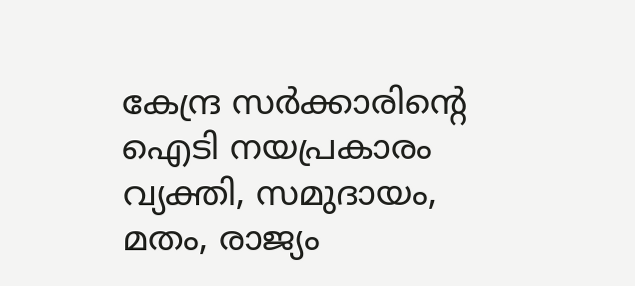കേന്ദ്ര സര്‍ക്കാരിന്റെ ഐടി നയപ്രകാരം വ്യക്തി, സമുദായം, മതം, രാജ്യം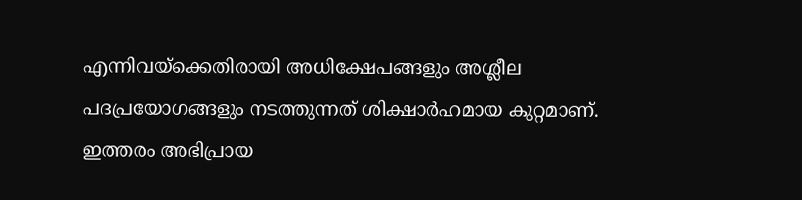എന്നിവയ്‌ക്കെതിരായി അധിക്ഷേപങ്ങളും അശ്ലീല പദപ്രയോഗങ്ങളും നടത്തുന്നത് ശിക്ഷാര്‍ഹമായ കുറ്റമാണ്. ഇത്തരം അഭിപ്രായ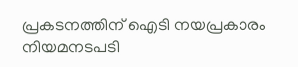പ്രകടനത്തിന് ഐടി നയപ്രകാരം നിയമനടപടി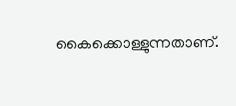കൈക്കൊള്ളുന്നതാണ്.